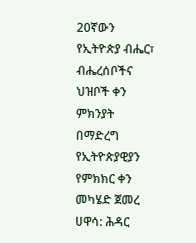20ኛውን የኢትዮጵያ ብሔር፣ ብሔረሰቦችና ህዝቦች ቀን ምክንያት በማድረግ የኢትዮጵያዊያን የምክክር ቀን መካሄድ ጀመረ
ሀዋሳ: ሕዳር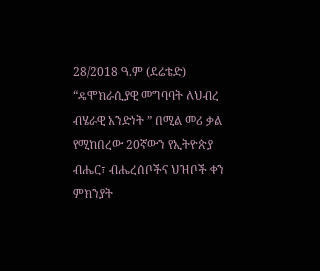28/2018 ዓ.ም (ደሬቴድ) “ዴሞክራሲያዊ መግባባት ለህብረ ብሄራዊ አንድነት ” በሚል መሪ ቃል የሚከበረው 20ኛውን የኢትዮጵያ ብሔር፣ ብሔረሰቦችና ህዝቦች ቀን ምክንያት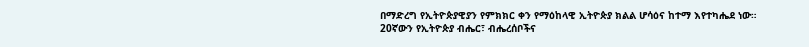በማድረግ የኢትዮጵያዊያን የምክክር ቀን የማዕከላዊ ኢትዮጵያ ክልል ሆሳዕና ከተማ እየተካሔደ ነው።
20ኛውን የኢትዮጵያ ብሔር፣ ብሔረሰቦችና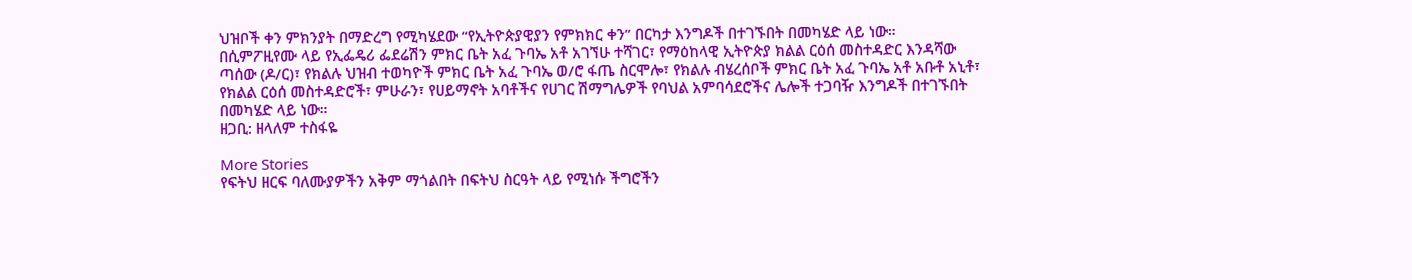ህዝቦች ቀን ምክንያት በማድረግ የሚካሄደው “የኢትዮጵያዊያን የምክክር ቀን” በርካታ እንግዶች በተገኙበት በመካሄድ ላይ ነው።
በሲምፖዚየሙ ላይ የኢፌዴሪ ፌደሬሽን ምክር ቤት አፈ ጉባኤ አቶ አገኘሁ ተሻገር፣ የማዕከላዊ ኢትዮጵያ ክልል ርዕሰ መስተዳድር እንዳሻው ጣሰው (ዶ/ር)፣ የክልሉ ህዝብ ተወካዮች ምክር ቤት አፈ ጉባኤ ወ/ሮ ፋጤ ስርሞሎ፣ የክልሉ ብሄረሰቦች ምክር ቤት አፈ ጉባኤ አቶ አቡቶ አኒቶ፣ የክልል ርዕሰ መስተዳድሮች፣ ምሁራን፣ የሀይማኖት አባቶችና የሀገር ሽማግሌዎች የባህል አምባሳደሮችና ሌሎች ተጋባዥ እንግዶች በተገኙበት በመካሄድ ላይ ነው።
ዘጋቢ: ዘላለም ተስፋዬ

More Stories
የፍትህ ዘርፍ ባለሙያዎችን አቅም ማጎልበት በፍትህ ስርዓት ላይ የሚነሱ ችግሮችን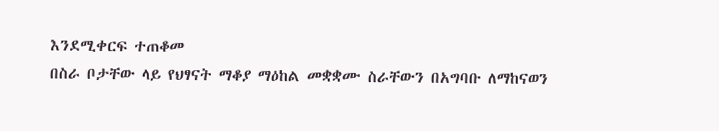እንደሚቀርፍ ተጠቆመ
በስራ ቦታቸው ላይ የህፃናት ማቆያ ማዕከል መቋቋሙ ስራቸውን በአግባቡ ለማከናወን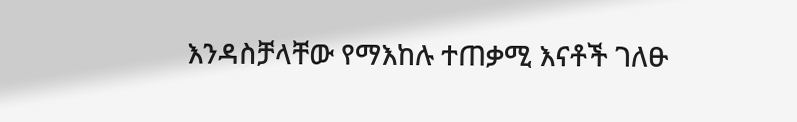እንዳስቻላቸው የማእከሉ ተጠቃሚ እናቶች ገለፁ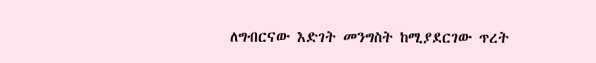ለግብርናው እድገት መንግስት ከሚያደርገው ጥረት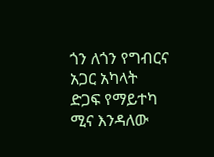ጎን ለጎን የግብርና አጋር አካላት ድጋፍ የማይተካ ሚና እንዳለው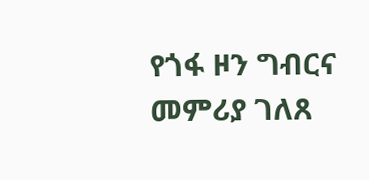የጎፋ ዞን ግብርና መምሪያ ገለጸ